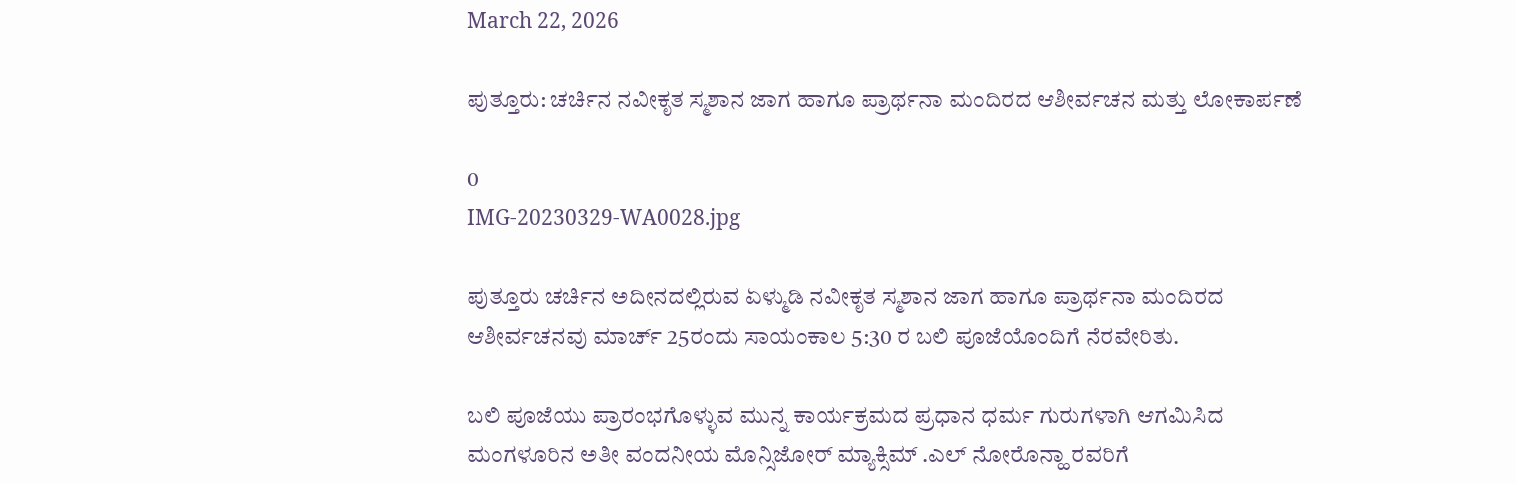March 22, 2026

ಪುತ್ತೂರು: ಚರ್ಚಿನ ನವೀಕೃತ ಸ್ಮಶಾನ ಜಾಗ ಹಾಗೂ ಪ್ರಾರ್ಥನಾ ಮಂದಿರದ ಆಶೀರ್ವಚನ ಮತ್ತು ಲೋಕಾರ್ಪಣೆ

0
IMG-20230329-WA0028.jpg

ಪುತ್ತೂರು ಚರ್ಚಿನ ಅದೀನದಲ್ಲಿರುವ ಏಳ್ಮುಡಿ ನವೀಕೃತ ಸ್ಮಶಾನ ಜಾಗ ಹಾಗೂ ಪ್ರಾರ್ಥನಾ ಮಂದಿರದ ಆಶೀರ್ವಚನವು ಮಾರ್ಚ್ 25ರಂದು ಸಾಯಂಕಾಲ 5:30 ರ ಬಲಿ ಪೂಜೆಯೊಂದಿಗೆ ನೆರವೇರಿತು.

ಬಲಿ ಪೂಜೆಯು ಪ್ರಾರಂಭಗೊಳ್ಳುವ ಮುನ್ನ ಕಾರ್ಯಕ್ರಮದ ಪ್ರಧಾನ ಧರ್ಮ ಗುರುಗಳಾಗಿ ಆಗಮಿಸಿದ ಮಂಗಳೂರಿನ ಅತೀ ವಂದನೀಯ ಮೊನ್ಸಿಜೋರ್ ಮ್ಯಾಕ್ಸಿಮ್ .ಎಲ್ ನೋರೊನ್ಹಾ ರವರಿಗೆ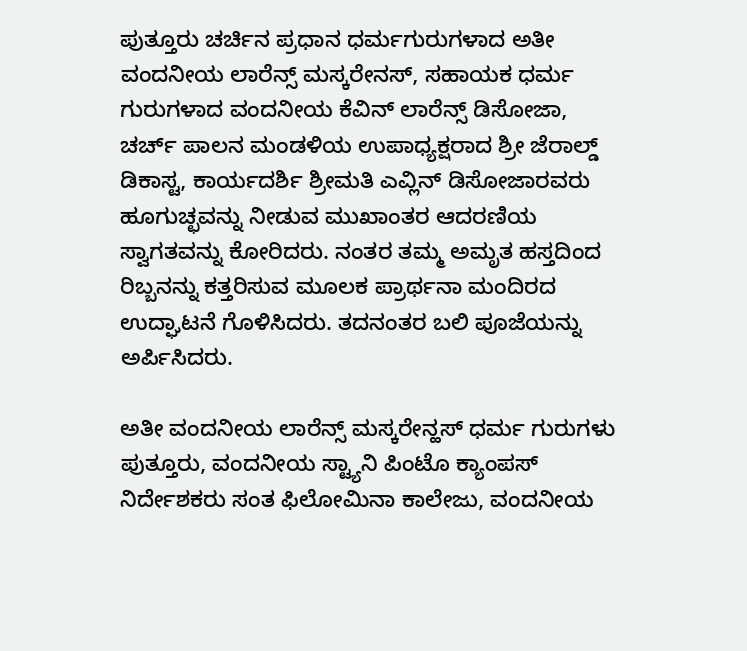ಪುತ್ತೂರು ಚರ್ಚಿನ ಪ್ರಧಾನ ಧರ್ಮಗುರುಗಳಾದ ಅತೀ ವಂದನೀಯ ಲಾರೆನ್ಸ್ ಮಸ್ಕರೇನಸ್, ಸಹಾಯಕ ಧರ್ಮ ಗುರುಗಳಾದ ವಂದನೀಯ ಕೆವಿನ್ ಲಾರೆನ್ಸ್ ಡಿಸೋಜಾ, ಚರ್ಚ್ ಪಾಲನ ಮಂಡಳಿಯ ಉಪಾಧ್ಯಕ್ಷರಾದ ಶ್ರೀ ಜೆರಾಲ್ಡ್ ಡಿಕಾಸ್ಟ, ಕಾರ್ಯದರ್ಶಿ ಶ್ರೀಮತಿ ಎವ್ಲಿನ್ ಡಿಸೋಜಾರವರು ಹೂಗುಚ್ಛವನ್ನು ನೀಡುವ ಮುಖಾಂತರ ಆದರಣಿಯ ಸ್ವಾಗತವನ್ನು ಕೋರಿದರು. ನಂತರ ತಮ್ಮ ಅಮೃತ ಹಸ್ತದಿಂದ ರಿಬ್ಬನನ್ನು ಕತ್ತರಿಸುವ ಮೂಲಕ ಪ್ರಾರ್ಥನಾ ಮಂದಿರದ ಉದ್ಘಾಟನೆ ಗೊಳಿಸಿದರು. ತದನಂತರ ಬಲಿ ಪೂಜೆಯನ್ನು ಅರ್ಪಿಸಿದರು.

ಅತೀ ವಂದನೀಯ ಲಾರೆನ್ಸ್ ಮಸ್ಕರೇನ್ಹಸ್ ಧರ್ಮ ಗುರುಗಳು ಪುತ್ತೂರು, ವಂದನೀಯ ಸ್ಟ್ಯಾನಿ ಪಿಂಟೊ ಕ್ಯಾಂಪಸ್ ನಿರ್ದೇಶಕರು ಸಂತ ಫಿಲೋಮಿನಾ ಕಾಲೇಜು, ವಂದನೀಯ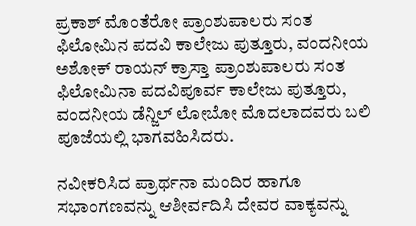ಪ್ರಕಾಶ್ ಮೊಂತೆರೋ ಪ್ರಾಂಶುಪಾಲರು ಸಂತ ಫಿಲೋಮಿನ ಪದವಿ ಕಾಲೇಜು ಪುತ್ತೂರು, ವಂದನೀಯ ಅಶೋಕ್ ರಾಯನ್ ಕ್ರಾಸ್ತಾ ಪ್ರಾಂಶುಪಾಲರು ಸಂತ ಫಿಲೋಮಿನಾ ಪದವಿಪೂರ್ವ ಕಾಲೇಜು ಪುತ್ತೂರು, ವಂದನೀಯ ಡೆನ್ಜಿಲ್ ಲೋಬೋ ಮೊದಲಾದವರು ಬಲಿ ಪೂಜೆಯಲ್ಲಿ ಭಾಗವಹಿಸಿದರು.

ನವೀಕರಿಸಿದ ಪ್ರಾರ್ಥನಾ ಮಂದಿರ ಹಾಗೂ ಸಭಾಂಗಣವನ್ನು ಆಶೀರ್ವದಿಸಿ ದೇವರ ವಾಕ್ಯವನ್ನು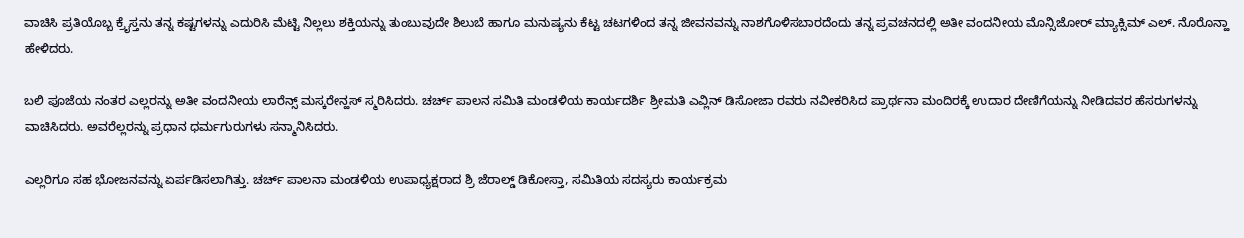ವಾಚಿಸಿ ಪ್ರತಿಯೊಬ್ಬ ಕ್ರೈಸ್ತನು ತನ್ನ ಕಷ್ಟಗಳನ್ನು ಎದುರಿಸಿ ಮೆಟ್ಟಿ ನಿಲ್ಲಲು ಶಕ್ತಿಯನ್ನು ತುಂಬುವುದೇ ಶಿಲುಬೆ ಹಾಗೂ ಮನುಷ್ಯನು ಕೆಟ್ಟ ಚಟಗಳಿಂದ ತನ್ನ ಜೀವನವನ್ನು ನಾಶಗೊಳಿಸಬಾರದೆಂದು ತನ್ನ ಪ್ರವಚನದಲ್ಲಿ ಅತೀ ವಂದನೀಯ ಮೊನ್ಸಿಜೋರ್ ಮ್ಯಾಕ್ಸಿಮ್ ಎಲ್. ನೊರೊನ್ಹಾ ಹೇಳಿದರು.

ಬಲಿ ಪೂಜೆಯ ನಂತರ ಎಲ್ಲರನ್ನು ಅತೀ ವಂದನೀಯ ಲಾರೆನ್ಸ್ ಮಸ್ಕರೇನ್ಹಸ್ ಸ್ಮರಿಸಿದರು. ಚರ್ಚ್ ಪಾಲನ ಸಮಿತಿ ಮಂಡಳಿಯ ಕಾರ್ಯದರ್ಶಿ ಶ್ರೀಮತಿ ಎವ್ಲಿನ್ ಡಿಸೋಜಾ ರವರು ನವೀಕರಿಸಿದ ಪ್ರಾರ್ಥನಾ ಮಂದಿರಕ್ಕೆ ಉದಾರ ದೇಣಿಗೆಯನ್ನು ನೀಡಿದವರ ಹೆಸರುಗಳನ್ನು ವಾಚಿಸಿದರು. ಅವರೆಲ್ಲರನ್ನು ಪ್ರಧಾನ ಧರ್ಮಗುರುಗಳು ಸನ್ಮಾನಿಸಿದರು.

ಎಲ್ಲರಿಗೂ ಸಹ ಭೋಜನವನ್ನು ಏರ್ಪಡಿಸಲಾಗಿತ್ತು. ಚರ್ಚ್ ಪಾಲನಾ ಮಂಡಳಿಯ ಉಪಾಧ್ಯಕ್ಷರಾದ ಶ್ರಿ ಜೆರಾಲ್ಡ್ ಡಿಕೋಸ್ತಾ, ಸಮಿತಿಯ ಸದಸ್ಯರು ಕಾರ್ಯಕ್ರಮ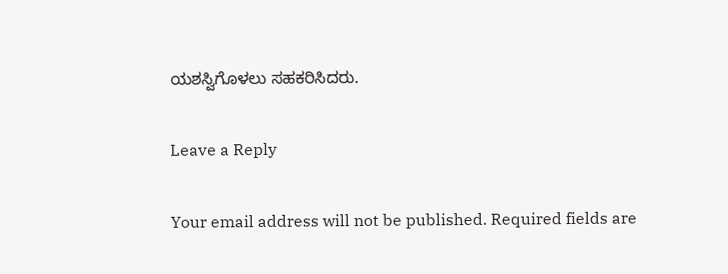ಯಶಸ್ವಿಗೊಳಲು ಸಹಕರಿಸಿದರು.

Leave a Reply

Your email address will not be published. Required fields are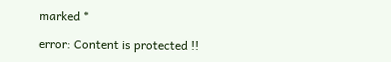marked *

error: Content is protected !!